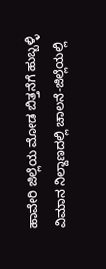ಹಾವೇರಿ ಜಿಲ್ಲೆಯ ಮೋಡ ಬಿತ್ತನೆಗೆ ಹುಬ್ಬಳ್ಳಿ ವಿಮಾನ ನಿಲ್ದಾಣದಲ್ಲಿ ಚಾಲನೆ-ಜಿಲ್ಲೆಯಲ್ಲಿ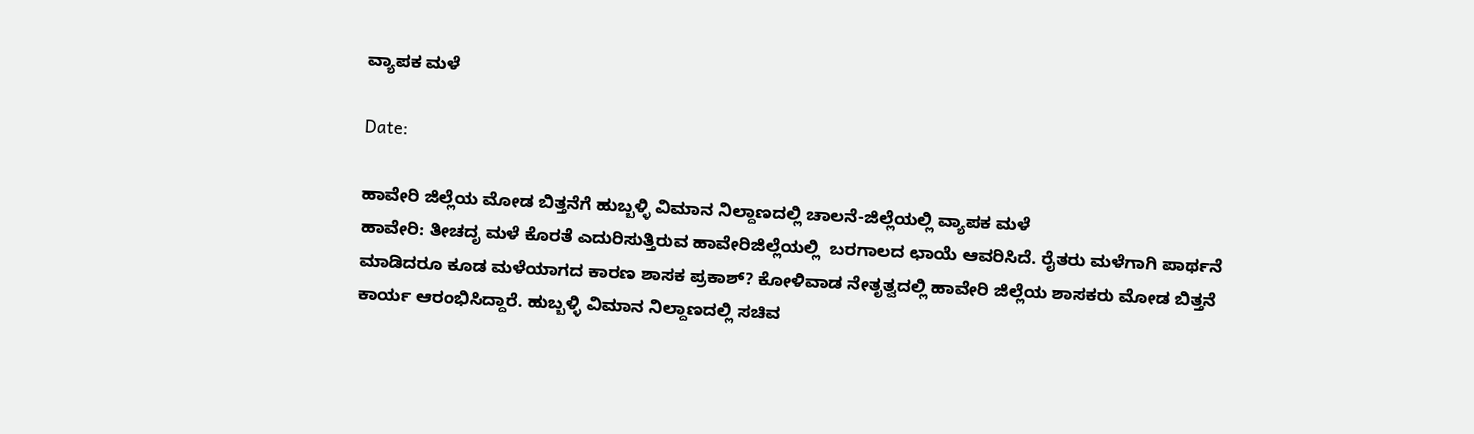ವ್ಯಾಪಕ ಮಳೆ

Date:

ಹಾವೇರಿ ಜಿಲ್ಲೆಯ ಮೋಡ ಬಿತ್ತನೆಗೆ ಹುಬ್ಬಳ್ಳಿ ವಿಮಾನ ನಿಲ್ದಾಣದಲ್ಲಿ ಚಾಲನೆ-ಜಿಲ್ಲೆಯಲ್ಲಿ ವ್ಯಾಪಕ ಮಳೆ
ಹಾವೇರಿ: ತೀಚದೃ ಮಳೆ ಕೊರತೆ ಎದುರಿಸುತ್ತಿರುವ ಹಾವೇರಿಜಿಲ್ಲೆಯಲ್ಲಿ  ಬರಗಾಲದ ಛಾಯೆ ಆವರಿಸಿದೆ. ರೈತರು ಮಳೆಗಾಗಿ ಪಾರ್ಥನೆ ಮಾಡಿದರೂ ಕೂಡ ಮಳೆಯಾಗದ ಕಾರಣ ಶಾಸಕ ಪ್ರಕಾಶ್? ಕೋಳಿವಾಡ ನೇತೃತ್ವದಲ್ಲಿ ಹಾವೇರಿ ಜಿಲ್ಲೆಯ ಶಾಸಕರು ಮೋಡ ಬಿತ್ತನೆ ಕಾರ್ಯ ಆರಂಭಿಸಿದ್ದಾರೆ. ಹುಬ್ಬಳ್ಳಿ ವಿಮಾನ ನಿಲ್ದಾಣದಲ್ಲಿ ಸಚಿವ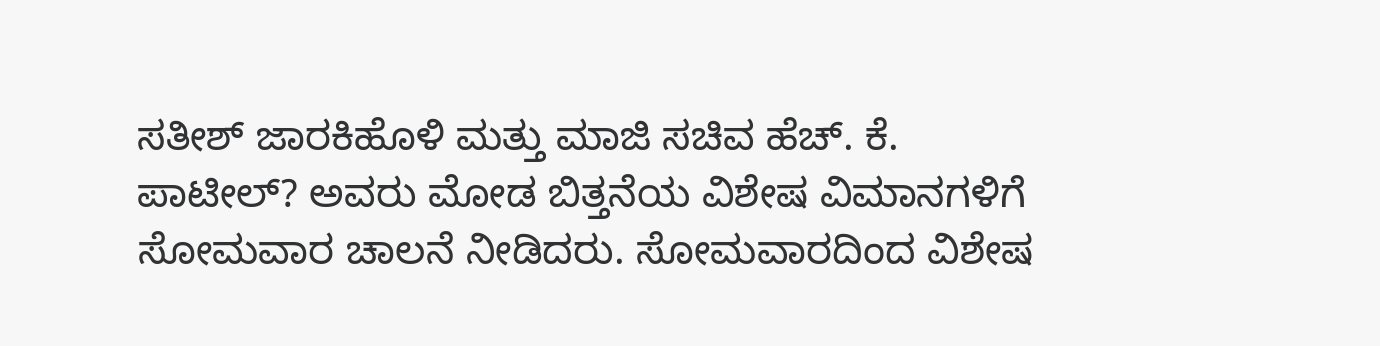ಸತೀಶ್ ಜಾರಕಿಹೊಳಿ ಮತ್ತು ಮಾಜಿ ಸಚಿವ ಹೆಚ್. ಕೆ. ಪಾಟೀಲ್? ಅವರು ಮೋಡ ಬಿತ್ತನೆಯ ವಿಶೇಷ ವಿಮಾನಗಳಿಗೆ ಸೋಮವಾರ ಚಾಲನೆ ನೀಡಿದರು. ಸೋಮವಾರದಿಂದ ವಿಶೇಷ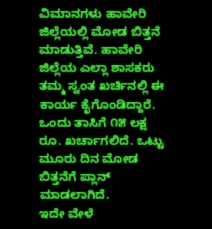ವಿಮಾನಗಳು ಹಾವೇರಿ ಜಿಲ್ಲೆಯಲ್ಲಿ ಮೋಡ ಬಿತ್ತನೆ ಮಾಡುತ್ತಿವೆ. ಹಾವೇರಿ ಜಿಲ್ಲೆಯ ಎಲ್ಲಾ ಶಾಸಕರು ತಮ್ಮ ಸ್ವಂತ ಖರ್ಚಿನಲ್ಲಿ ಈ ಕಾರ್ಯ ಕೈಗೊಂಡಿದ್ದಾರೆ. ಒಂದು ತಾಸಿಗೆ ೧೫ ಲಕ್ಷ ರೂ. ಖರ್ಚಾಗಲಿದೆ. ಒಟ್ಟು ಮೂರು ದಿನ ಮೋಡ ಬಿತ್ತನೆಗೆ ಪ್ಲಾನ್ ಮಾಡಲಾಗಿದೆ.
ಇದೇ ವೇಳೆ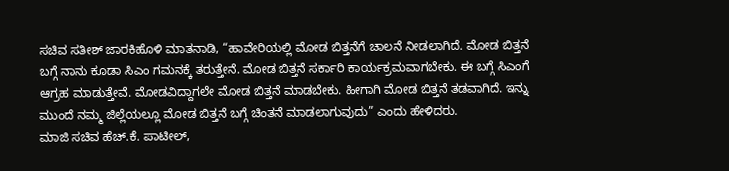ಸಚಿವ ಸತೀಶ್ ಜಾರಕಿಹೊಳಿ ಮಾತನಾಡಿ, “ಹಾವೇರಿಯಲ್ಲಿ ಮೋಡ ಬಿತ್ತನೆಗೆ ಚಾಲನೆ ನೀಡಲಾಗಿದೆ. ಮೋಡ ಬಿತ್ತನೆ ಬಗ್ಗೆ ನಾನು ಕೂಡಾ ಸಿಎಂ ಗಮನಕ್ಕೆ ತರುತ್ತೇನೆ. ಮೋಡ ಬಿತ್ತನೆ ಸರ್ಕಾರಿ ಕಾರ್ಯಕ್ರಮವಾಗಬೇಕು. ಈ ಬಗ್ಗೆ ಸಿಎಂಗೆ ಆಗ್ರಹ ಮಾಡುತ್ತೇವೆ. ಮೋಡವಿದ್ದಾಗಲೇ ಮೋಡ ಬಿತ್ತನೆ ಮಾಡಬೇಕು. ಹೀಗಾಗಿ ಮೋಡ ಬಿತ್ತನೆ ತಡವಾಗಿದೆ. ಇನ್ನು ಮುಂದೆ ನಮ್ಮ ಜಿಲ್ಲೆಯಲ್ಲೂ ಮೋಡ ಬಿತ್ತನೆ ಬಗ್ಗೆ ಚಿಂತನೆ ಮಾಡಲಾಗುವುದು” ಎಂದು ಹೇಳಿದರು.
ಮಾಜಿ ಸಚಿವ ಹೆಚ್.ಕೆ. ಪಾಟೀಲ್,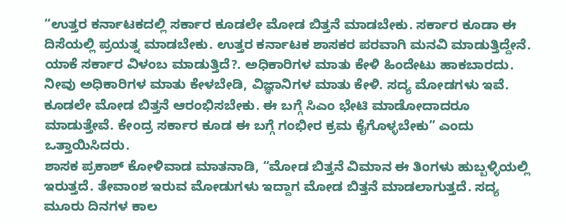“ಉತ್ತರ ಕರ್ನಾಟಕದಲ್ಲಿ ಸರ್ಕಾರ ಕೂಡಲೇ ಮೋಡ ಬಿತ್ತನೆ ಮಾಡಬೇಕು. ಸರ್ಕಾರ ಕೂಡಾ ಈ ದಿಸೆಯಲ್ಲಿ ಪ್ರಯತ್ನ ಮಾಡಬೇಕು. ಉತ್ತರ ಕರ್ನಾಟಕ ಶಾಸಕರ ಪರವಾಗಿ ಮನವಿ ಮಾಡುತ್ತಿದ್ದೇನೆ. ಯಾಕೆ ಸರ್ಕಾರ ವಿಳಂಬ ಮಾಡುತ್ತಿದೆ?. ಅಧಿಕಾರಿಗಳ ಮಾತು ಕೇಳಿ ಹಿಂದೇಟು ಹಾಕಬಾರದು. ನೀವು ಅಧಿಕಾರಿಗಳ ಮಾತು ಕೇಳಬೇಡಿ, ವಿಜ್ಞಾನಿಗಳ ಮಾತು ಕೇಳಿ. ಸದ್ಯ ಮೋಡಗಳು ಇವೆ. ಕೂಡಲೇ ಮೋಡ ಬಿತ್ತನೆ ಆರಂಭಿಸಬೇಕು. ಈ ಬಗ್ಗೆ ಸಿಎಂ ಭೇಟಿ ಮಾಡೋದಾದರೂ ಮಾಡುತ್ತೇವೆ. ಕೇಂದ್ರ ಸರ್ಕಾರ ಕೂಡ ಈ ಬಗ್ಗೆ ಗಂಭೀರ ಕ್ರಮ ಕೈಗೊಳ್ಳಬೇಕು” ಎಂದು ಒತ್ತಾಯಿಸಿದರು.
ಶಾಸಕ ಪ್ರಕಾಶ್ ಕೋಳಿವಾಡ ಮಾತನಾಡಿ, “ಮೋಡ ಬಿತ್ತನೆ ವಿಮಾನ ಈ ತಿಂಗಳು ಹುಬ್ಬಳ್ಳಿಯಲ್ಲಿ ಇರುತ್ತದೆ. ತೇವಾಂಶ ಇರುವ ಮೋಡುಗಳು ಇದ್ದಾಗ ಮೋಡ ಬಿತ್ತನೆ ಮಾಡಲಾಗುತ್ತದೆ. ಸದ್ಯ ಮೂರು ದಿನಗಳ ಕಾಲ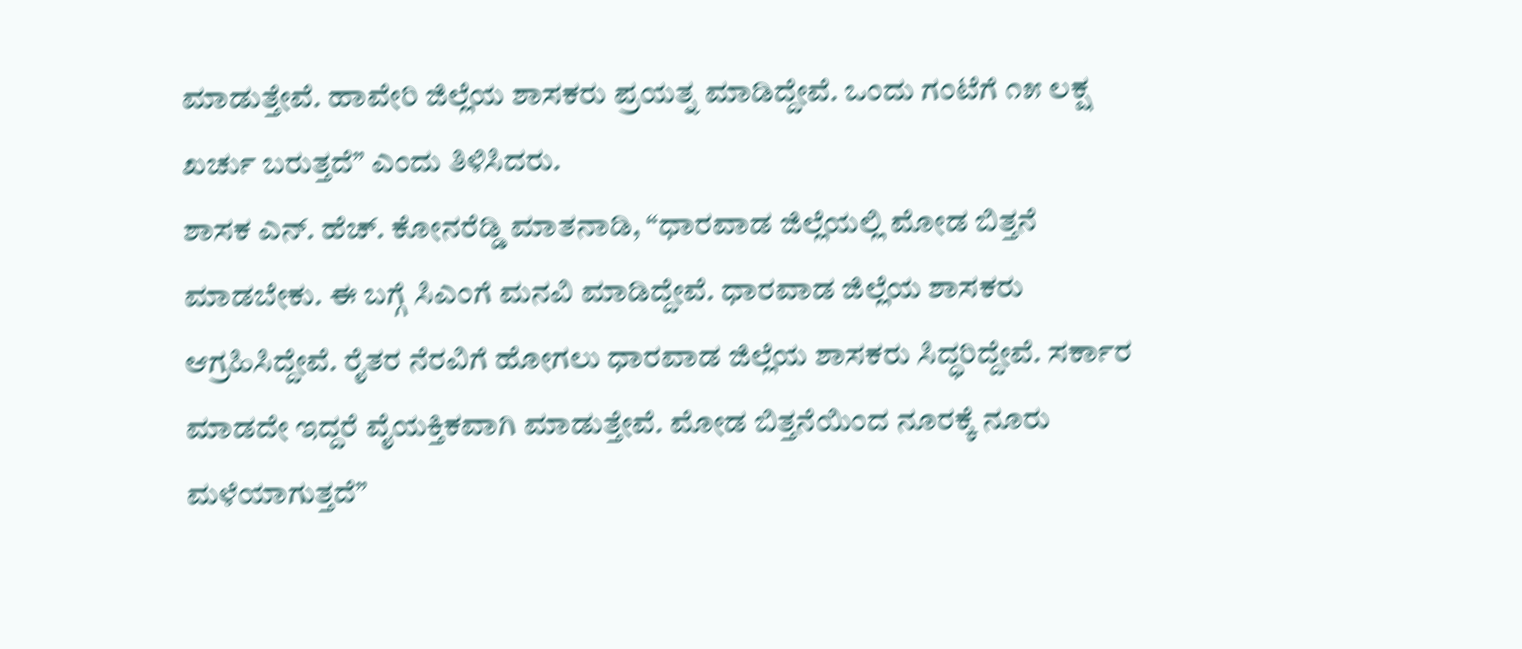ಮಾಡುತ್ತೇವೆ. ಹಾವೇರಿ ಜಿಲ್ಲೆಯ ಶಾಸಕರು ಪ್ರಯತ್ನ ಮಾಡಿದ್ದೇವೆ. ಒಂದು ಗಂಟೆಗೆ ೧೫ ಲಕ್ಷ ಖರ್ಚು ಬರುತ್ತದೆ” ಎಂದು ತಿಳಿಸಿದರು.
ಶಾಸಕ ಎನ್. ಹೆಚ್. ಕೋನರೆಡ್ಡಿ ಮಾತನಾಡಿ, “ಧಾರವಾಡ ಜಿಲ್ಲೆಯಲ್ಲಿ ಮೋಡ ಬಿತ್ತನೆ ಮಾಡಬೇಕು. ಈ ಬಗ್ಗೆ ಸಿಎಂಗೆ ಮನವಿ ಮಾಡಿದ್ದೇವೆ. ಧಾರವಾಡ ಜಿಲ್ಲೆಯ ಶಾಸಕರು ಆಗ್ರಹಿಸಿದ್ದೇವೆ. ರೈತರ ನೆರವಿಗೆ ಹೋಗಲು ಧಾರವಾಡ ಜಿಲ್ಲೆಯ ಶಾಸಕರು ಸಿದ್ಧರಿದ್ದೇವೆ. ಸರ್ಕಾರ ಮಾಡದೇ ಇದ್ದರೆ ವೈಯಕ್ತಿಕವಾಗಿ ಮಾಡುತ್ತೇವೆ. ಮೋಡ ಬಿತ್ತನೆಯಿಂದ ನೂರಕ್ಕೆ ನೂರು ಮಳೆಯಾಗುತ್ತದೆ”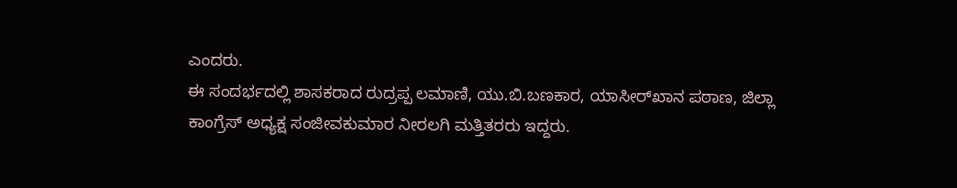ಎಂದರು.
ಈ ಸಂದರ್ಭದಲ್ಲಿ ಶಾಸಕರಾದ ರುದ್ರಪ್ಪ ಲಮಾಣಿ, ಯು.ಬಿ.ಬಣಕಾರ, ಯಾಸೀರ್‌ಖಾನ ಪಠಾಣ, ಜಿಲ್ಲಾ ಕಾಂಗ್ರೆಸ್ ಅಧ್ಯಕ್ಷ ಸಂಜೀವಕುಮಾರ ನೀರಲಗಿ ಮತ್ತಿತರರು ಇದ್ದರು.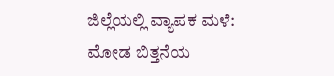ಜಿಲ್ಲೆಯಲ್ಲಿ ವ್ಯಾಪಕ ಮಳೆ: ಮೋಡ ಬಿತ್ತನೆಯ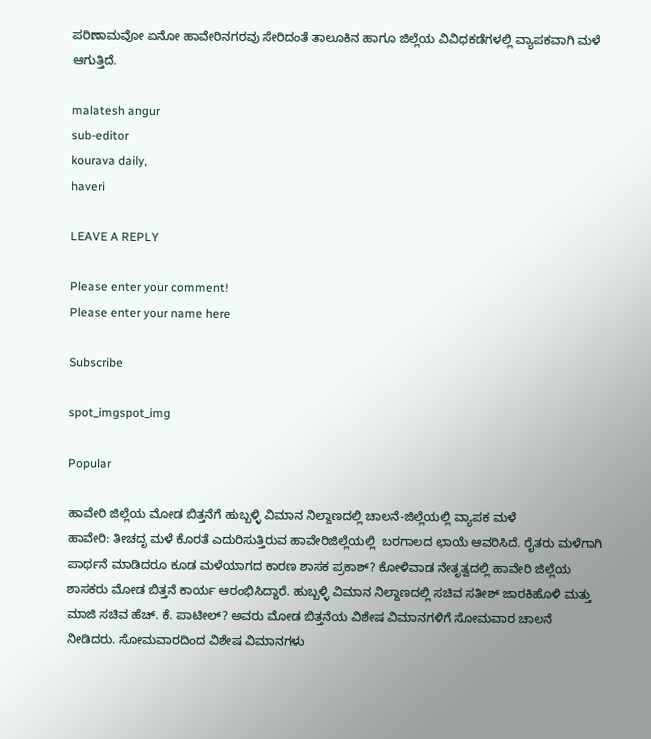ಪರಿಣಾಮವೋ ಏನೋ ಹಾವೇರಿನಗರವು ಸೇರಿದಂತೆ ತಾಲೂಕಿನ ಹಾಗೂ ಜಿಲ್ಲೆಯ ವಿವಿಧಕಡೆಗಳಲ್ಲಿ ವ್ಯಾಪಕವಾಗಿ ಮಳೆ ಆಗುತ್ತಿದೆ.

malatesh angur
sub-editor
kourava daily,
haveri

LEAVE A REPLY

Please enter your comment!
Please enter your name here

Subscribe

spot_imgspot_img

Popular

ಹಾವೇರಿ ಜಿಲ್ಲೆಯ ಮೋಡ ಬಿತ್ತನೆಗೆ ಹುಬ್ಬಳ್ಳಿ ವಿಮಾನ ನಿಲ್ದಾಣದಲ್ಲಿ ಚಾಲನೆ-ಜಿಲ್ಲೆಯಲ್ಲಿ ವ್ಯಾಪಕ ಮಳೆ
ಹಾವೇರಿ: ತೀಚದೃ ಮಳೆ ಕೊರತೆ ಎದುರಿಸುತ್ತಿರುವ ಹಾವೇರಿಜಿಲ್ಲೆಯಲ್ಲಿ  ಬರಗಾಲದ ಛಾಯೆ ಆವರಿಸಿದೆ. ರೈತರು ಮಳೆಗಾಗಿ ಪಾರ್ಥನೆ ಮಾಡಿದರೂ ಕೂಡ ಮಳೆಯಾಗದ ಕಾರಣ ಶಾಸಕ ಪ್ರಕಾಶ್? ಕೋಳಿವಾಡ ನೇತೃತ್ವದಲ್ಲಿ ಹಾವೇರಿ ಜಿಲ್ಲೆಯ ಶಾಸಕರು ಮೋಡ ಬಿತ್ತನೆ ಕಾರ್ಯ ಆರಂಭಿಸಿದ್ದಾರೆ. ಹುಬ್ಬಳ್ಳಿ ವಿಮಾನ ನಿಲ್ದಾಣದಲ್ಲಿ ಸಚಿವ ಸತೀಶ್ ಜಾರಕಿಹೊಳಿ ಮತ್ತು ಮಾಜಿ ಸಚಿವ ಹೆಚ್. ಕೆ. ಪಾಟೀಲ್? ಅವರು ಮೋಡ ಬಿತ್ತನೆಯ ವಿಶೇಷ ವಿಮಾನಗಳಿಗೆ ಸೋಮವಾರ ಚಾಲನೆ ನೀಡಿದರು. ಸೋಮವಾರದಿಂದ ವಿಶೇಷ ವಿಮಾನಗಳು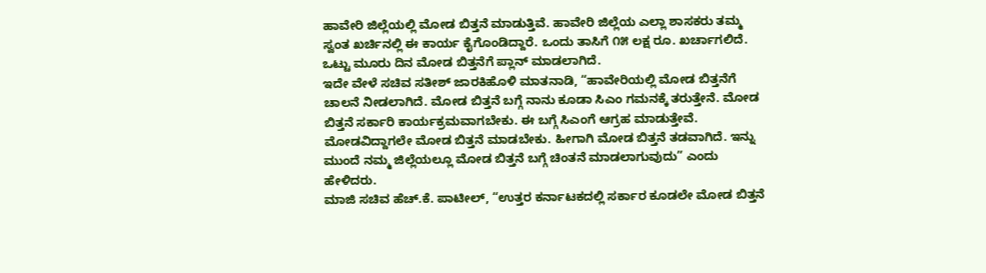ಹಾವೇರಿ ಜಿಲ್ಲೆಯಲ್ಲಿ ಮೋಡ ಬಿತ್ತನೆ ಮಾಡುತ್ತಿವೆ. ಹಾವೇರಿ ಜಿಲ್ಲೆಯ ಎಲ್ಲಾ ಶಾಸಕರು ತಮ್ಮ ಸ್ವಂತ ಖರ್ಚಿನಲ್ಲಿ ಈ ಕಾರ್ಯ ಕೈಗೊಂಡಿದ್ದಾರೆ. ಒಂದು ತಾಸಿಗೆ ೧೫ ಲಕ್ಷ ರೂ. ಖರ್ಚಾಗಲಿದೆ. ಒಟ್ಟು ಮೂರು ದಿನ ಮೋಡ ಬಿತ್ತನೆಗೆ ಪ್ಲಾನ್ ಮಾಡಲಾಗಿದೆ.
ಇದೇ ವೇಳೆ ಸಚಿವ ಸತೀಶ್ ಜಾರಕಿಹೊಳಿ ಮಾತನಾಡಿ, “ಹಾವೇರಿಯಲ್ಲಿ ಮೋಡ ಬಿತ್ತನೆಗೆ ಚಾಲನೆ ನೀಡಲಾಗಿದೆ. ಮೋಡ ಬಿತ್ತನೆ ಬಗ್ಗೆ ನಾನು ಕೂಡಾ ಸಿಎಂ ಗಮನಕ್ಕೆ ತರುತ್ತೇನೆ. ಮೋಡ ಬಿತ್ತನೆ ಸರ್ಕಾರಿ ಕಾರ್ಯಕ್ರಮವಾಗಬೇಕು. ಈ ಬಗ್ಗೆ ಸಿಎಂಗೆ ಆಗ್ರಹ ಮಾಡುತ್ತೇವೆ. ಮೋಡವಿದ್ದಾಗಲೇ ಮೋಡ ಬಿತ್ತನೆ ಮಾಡಬೇಕು. ಹೀಗಾಗಿ ಮೋಡ ಬಿತ್ತನೆ ತಡವಾಗಿದೆ. ಇನ್ನು ಮುಂದೆ ನಮ್ಮ ಜಿಲ್ಲೆಯಲ್ಲೂ ಮೋಡ ಬಿತ್ತನೆ ಬಗ್ಗೆ ಚಿಂತನೆ ಮಾಡಲಾಗುವುದು” ಎಂದು ಹೇಳಿದರು.
ಮಾಜಿ ಸಚಿವ ಹೆಚ್.ಕೆ. ಪಾಟೀಲ್, “ಉತ್ತರ ಕರ್ನಾಟಕದಲ್ಲಿ ಸರ್ಕಾರ ಕೂಡಲೇ ಮೋಡ ಬಿತ್ತನೆ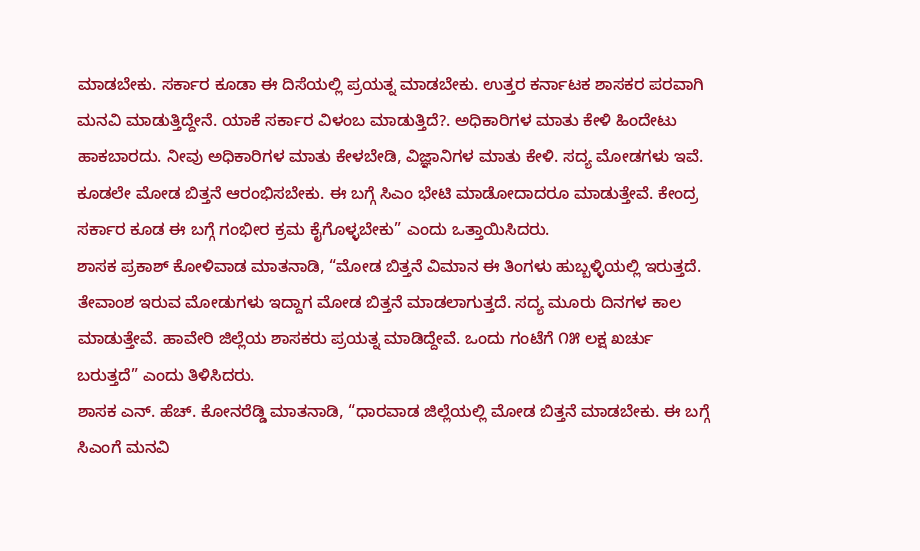ಮಾಡಬೇಕು. ಸರ್ಕಾರ ಕೂಡಾ ಈ ದಿಸೆಯಲ್ಲಿ ಪ್ರಯತ್ನ ಮಾಡಬೇಕು. ಉತ್ತರ ಕರ್ನಾಟಕ ಶಾಸಕರ ಪರವಾಗಿ ಮನವಿ ಮಾಡುತ್ತಿದ್ದೇನೆ. ಯಾಕೆ ಸರ್ಕಾರ ವಿಳಂಬ ಮಾಡುತ್ತಿದೆ?. ಅಧಿಕಾರಿಗಳ ಮಾತು ಕೇಳಿ ಹಿಂದೇಟು ಹಾಕಬಾರದು. ನೀವು ಅಧಿಕಾರಿಗಳ ಮಾತು ಕೇಳಬೇಡಿ, ವಿಜ್ಞಾನಿಗಳ ಮಾತು ಕೇಳಿ. ಸದ್ಯ ಮೋಡಗಳು ಇವೆ. ಕೂಡಲೇ ಮೋಡ ಬಿತ್ತನೆ ಆರಂಭಿಸಬೇಕು. ಈ ಬಗ್ಗೆ ಸಿಎಂ ಭೇಟಿ ಮಾಡೋದಾದರೂ ಮಾಡುತ್ತೇವೆ. ಕೇಂದ್ರ ಸರ್ಕಾರ ಕೂಡ ಈ ಬಗ್ಗೆ ಗಂಭೀರ ಕ್ರಮ ಕೈಗೊಳ್ಳಬೇಕು” ಎಂದು ಒತ್ತಾಯಿಸಿದರು.
ಶಾಸಕ ಪ್ರಕಾಶ್ ಕೋಳಿವಾಡ ಮಾತನಾಡಿ, “ಮೋಡ ಬಿತ್ತನೆ ವಿಮಾನ ಈ ತಿಂಗಳು ಹುಬ್ಬಳ್ಳಿಯಲ್ಲಿ ಇರುತ್ತದೆ. ತೇವಾಂಶ ಇರುವ ಮೋಡುಗಳು ಇದ್ದಾಗ ಮೋಡ ಬಿತ್ತನೆ ಮಾಡಲಾಗುತ್ತದೆ. ಸದ್ಯ ಮೂರು ದಿನಗಳ ಕಾಲ ಮಾಡುತ್ತೇವೆ. ಹಾವೇರಿ ಜಿಲ್ಲೆಯ ಶಾಸಕರು ಪ್ರಯತ್ನ ಮಾಡಿದ್ದೇವೆ. ಒಂದು ಗಂಟೆಗೆ ೧೫ ಲಕ್ಷ ಖರ್ಚು ಬರುತ್ತದೆ” ಎಂದು ತಿಳಿಸಿದರು.
ಶಾಸಕ ಎನ್. ಹೆಚ್. ಕೋನರೆಡ್ಡಿ ಮಾತನಾಡಿ, “ಧಾರವಾಡ ಜಿಲ್ಲೆಯಲ್ಲಿ ಮೋಡ ಬಿತ್ತನೆ ಮಾಡಬೇಕು. ಈ ಬಗ್ಗೆ ಸಿಎಂಗೆ ಮನವಿ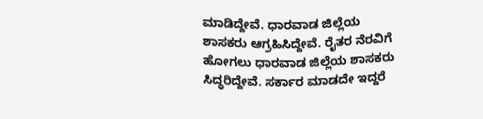ಮಾಡಿದ್ದೇವೆ. ಧಾರವಾಡ ಜಿಲ್ಲೆಯ ಶಾಸಕರು ಆಗ್ರಹಿಸಿದ್ದೇವೆ. ರೈತರ ನೆರವಿಗೆ ಹೋಗಲು ಧಾರವಾಡ ಜಿಲ್ಲೆಯ ಶಾಸಕರು ಸಿದ್ಧರಿದ್ದೇವೆ. ಸರ್ಕಾರ ಮಾಡದೇ ಇದ್ದರೆ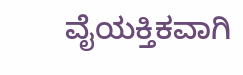ವೈಯಕ್ತಿಕವಾಗಿ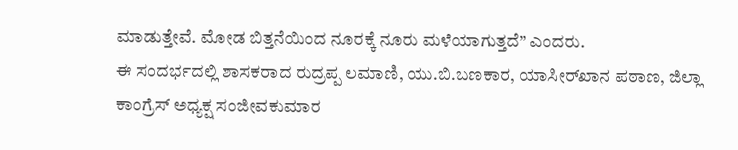ಮಾಡುತ್ತೇವೆ. ಮೋಡ ಬಿತ್ತನೆಯಿಂದ ನೂರಕ್ಕೆ ನೂರು ಮಳೆಯಾಗುತ್ತದೆ” ಎಂದರು.
ಈ ಸಂದರ್ಭದಲ್ಲಿ ಶಾಸಕರಾದ ರುದ್ರಪ್ಪ ಲಮಾಣಿ, ಯು.ಬಿ.ಬಣಕಾರ, ಯಾಸೀರ್‌ಖಾನ ಪಠಾಣ, ಜಿಲ್ಲಾ ಕಾಂಗ್ರೆಸ್ ಅಧ್ಯಕ್ಷ ಸಂಜೀವಕುಮಾರ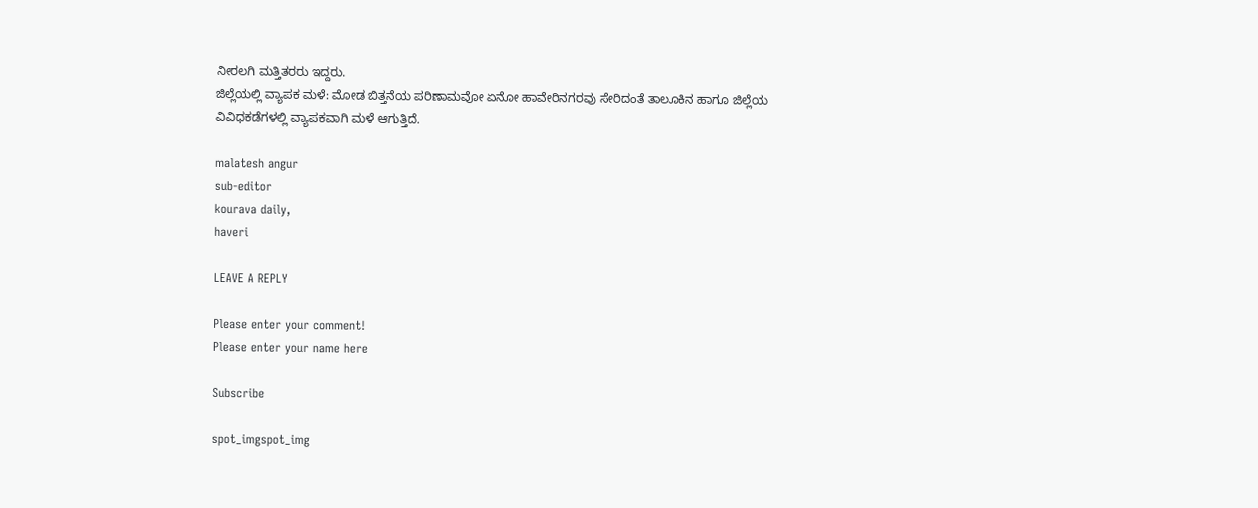ನೀರಲಗಿ ಮತ್ತಿತರರು ಇದ್ದರು.
ಜಿಲ್ಲೆಯಲ್ಲಿ ವ್ಯಾಪಕ ಮಳೆ: ಮೋಡ ಬಿತ್ತನೆಯ ಪರಿಣಾಮವೋ ಏನೋ ಹಾವೇರಿನಗರವು ಸೇರಿದಂತೆ ತಾಲೂಕಿನ ಹಾಗೂ ಜಿಲ್ಲೆಯ ವಿವಿಧಕಡೆಗಳಲ್ಲಿ ವ್ಯಾಪಕವಾಗಿ ಮಳೆ ಆಗುತ್ತಿದೆ.

malatesh angur
sub-editor
kourava daily,
haveri

LEAVE A REPLY

Please enter your comment!
Please enter your name here

Subscribe

spot_imgspot_img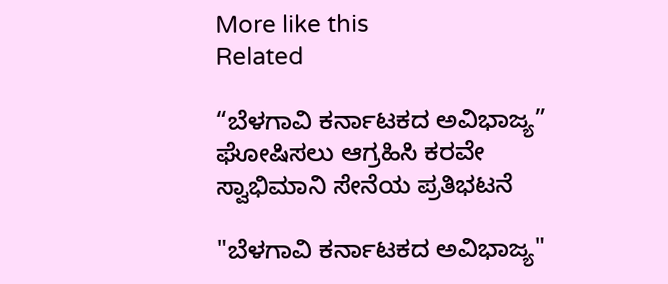More like this
Related

“ಬೆಳಗಾವಿ ಕರ್ನಾಟಕದ ಅವಿಭಾಜ್ಯ” ಘೋಷಿಸಲು ಆಗ್ರಹಿಸಿ ಕರವೇ ಸ್ವಾಭಿಮಾನಿ ಸೇನೆಯ ಪ್ರತಿಭಟನೆ

"ಬೆಳಗಾವಿ ಕರ್ನಾಟಕದ ಅವಿಭಾಜ್ಯ"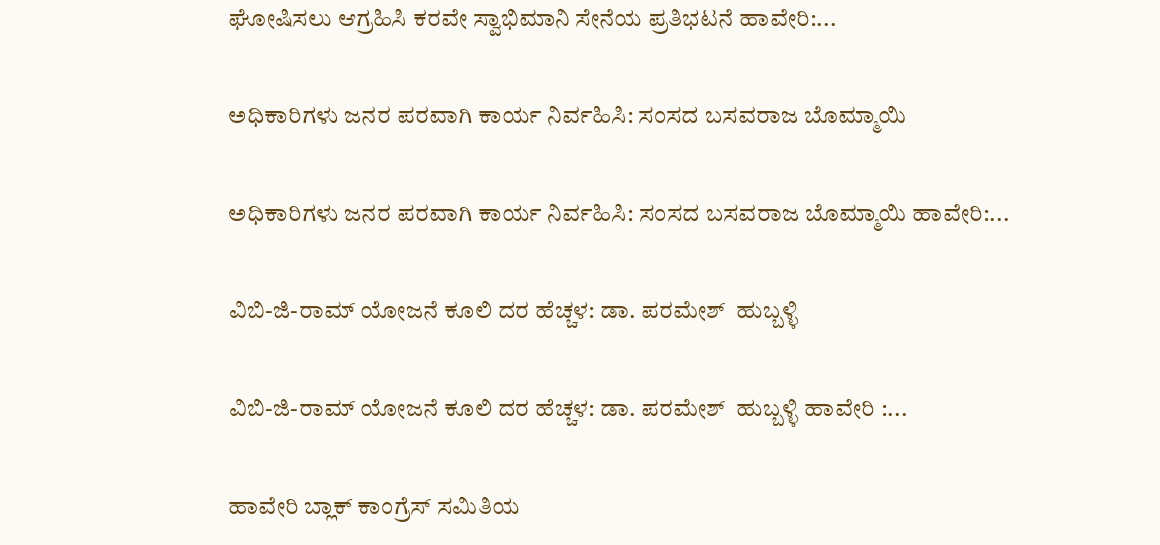ಘೋಷಿಸಲು ಆಗ್ರಹಿಸಿ ಕರವೇ ಸ್ವಾಭಿಮಾನಿ ಸೇನೆಯ ಪ್ರತಿಭಟನೆ ಹಾವೇರಿ:...

ಅಧಿಕಾರಿಗಳು ಜನರ ಪರವಾಗಿ ಕಾರ್ಯ ನಿರ್ವಹಿಸಿ: ಸಂಸದ ಬಸವರಾಜ ಬೊಮ್ಮಾಯಿ

ಅಧಿಕಾರಿಗಳು ಜನರ ಪರವಾಗಿ ಕಾರ್ಯ ನಿರ್ವಹಿಸಿ: ಸಂಸದ ಬಸವರಾಜ ಬೊಮ್ಮಾಯಿ ಹಾವೇರಿ:...

ವಿಬಿ-ಜಿ-ರಾಮ್ ಯೋಜನೆ ಕೂಲಿ ದರ ಹೆಚ್ಚಳ: ಡಾ. ಪರಮೇಶ್  ಹುಬ್ಬಳ್ಳಿ

ವಿಬಿ-ಜಿ-ರಾಮ್ ಯೋಜನೆ ಕೂಲಿ ದರ ಹೆಚ್ಚಳ: ಡಾ. ಪರಮೇಶ್  ಹುಬ್ಬಳ್ಳಿ ಹಾವೇರಿ :...

ಹಾವೇರಿ ಬ್ಲಾಕ್ ಕಾಂಗ್ರೆಸ್ ಸಮಿತಿಯ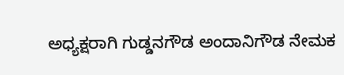ಅಧ್ಯಕ್ಷರಾಗಿ ಗುಡ್ಡನಗೌಡ ಅಂದಾನಿಗೌಡ ನೇಮಕ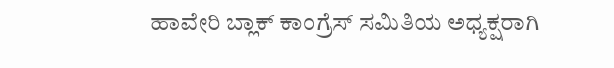ಹಾವೇರಿ ಬ್ಲಾಕ್ ಕಾಂಗ್ರೆಸ್ ಸಮಿತಿಯ ಅಧ್ಯಕ್ಷರಾಗಿ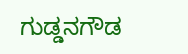ಗುಡ್ಡನಗೌಡ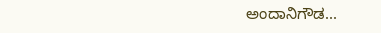ಅಂದಾನಿಗೌಡ...